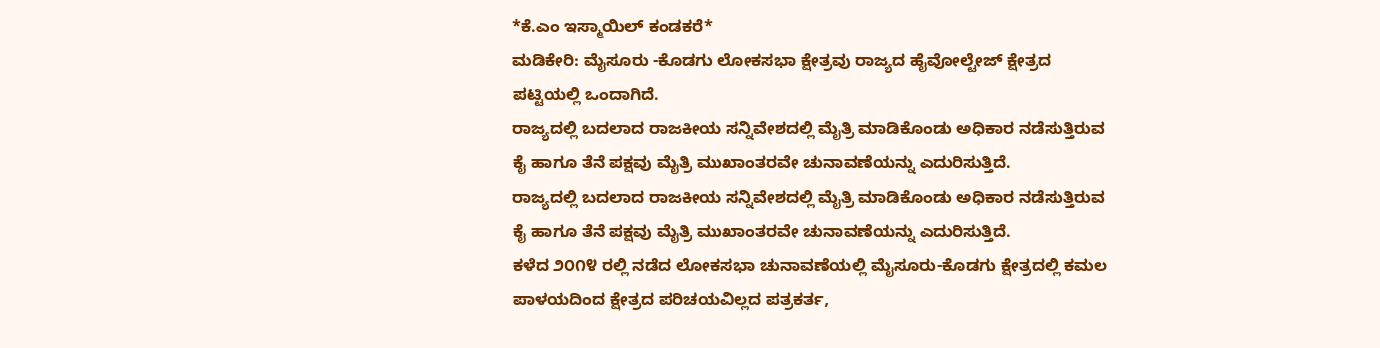*ಕೆ.ಎಂ ಇಸ್ಮಾಯಿಲ್ ಕಂಡಕರೆ*
ಮಡಿಕೇರಿ: ಮೈಸೂರು -ಕೊಡಗು ಲೋಕಸಭಾ ಕ್ಷೇತ್ರವು ರಾಜ್ಯದ ಹೈವೋಲ್ಟೇಜ್ ಕ್ಷೇತ್ರದ ಪಟ್ಟಿಯಲ್ಲಿ ಒಂದಾಗಿದೆ.
ರಾಜ್ಯದಲ್ಲಿ ಬದಲಾದ ರಾಜಕೀಯ ಸನ್ನಿವೇಶದಲ್ಲಿ ಮೈತ್ರಿ ಮಾಡಿಕೊಂಡು ಅಧಿಕಾರ ನಡೆಸುತ್ತಿರುವ ಕೈ ಹಾಗೂ ತೆನೆ ಪಕ್ಷವು ಮೈತ್ರಿ ಮುಖಾಂತರವೇ ಚುನಾವಣೆಯನ್ನು ಎದುರಿಸುತ್ತಿದೆ.
ರಾಜ್ಯದಲ್ಲಿ ಬದಲಾದ ರಾಜಕೀಯ ಸನ್ನಿವೇಶದಲ್ಲಿ ಮೈತ್ರಿ ಮಾಡಿಕೊಂಡು ಅಧಿಕಾರ ನಡೆಸುತ್ತಿರುವ ಕೈ ಹಾಗೂ ತೆನೆ ಪಕ್ಷವು ಮೈತ್ರಿ ಮುಖಾಂತರವೇ ಚುನಾವಣೆಯನ್ನು ಎದುರಿಸುತ್ತಿದೆ.
ಕಳೆದ ೨೦೧೪ ರಲ್ಲಿ ನಡೆದ ಲೋಕಸಭಾ ಚುನಾವಣೆಯಲ್ಲಿ ಮೈಸೂರು-ಕೊಡಗು ಕ್ಷೇತ್ರದಲ್ಲಿ ಕಮಲ ಪಾಳಯದಿಂದ ಕ್ಷೇತ್ರದ ಪರಿಚಯವಿಲ್ಲದ ಪತ್ರಕರ್ತ,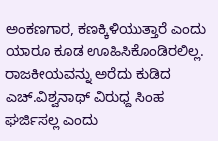ಅಂಕಣಗಾರ, ಕಣಕ್ಕಿಳಿಯುತ್ತಾರೆ ಎಂದು ಯಾರೂ ಕೂಡ ಊಹಿಸಿಕೊಂಡಿರಲಿಲ್ಲ.
ರಾಜಕೀಯವನ್ನು ಅರೆದು ಕುಡಿದ ಎಚ್.ವಿಶ್ವನಾಥ್ ವಿರುಧ್ದ ಸಿಂಹ ಘರ್ಜಿಸಲ್ಲ ಎಂದು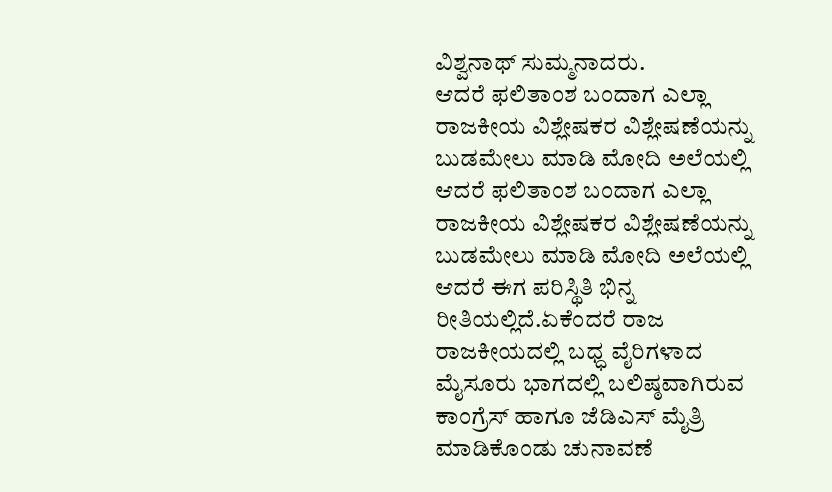ವಿಶ್ವನಾಥ್ ಸುಮ್ಮನಾದರು.
ಆದರೆ ಫಲಿತಾಂಶ ಬಂದಾಗ ಎಲ್ಲಾ ರಾಜಕೀಯ ವಿಶ್ಲೇಷಕರ ವಿಶ್ಲೇಷಣೆಯನ್ನು ಬುಡಮೇಲು ಮಾಡಿ ಮೋದಿ ಅಲೆಯಲ್ಲಿ
ಆದರೆ ಫಲಿತಾಂಶ ಬಂದಾಗ ಎಲ್ಲಾ ರಾಜಕೀಯ ವಿಶ್ಲೇಷಕರ ವಿಶ್ಲೇಷಣೆಯನ್ನು ಬುಡಮೇಲು ಮಾಡಿ ಮೋದಿ ಅಲೆಯಲ್ಲಿ
ಆದರೆ ಈಗ ಪರಿಸ್ಥಿತಿ ಭಿನ್ನ ರೀತಿಯಲ್ಲಿದೆ.ಏಕೆಂದರೆ ರಾಜ ರಾಜಕೀಯದಲ್ಲಿ ಬಧ್ಧ ವೈರಿಗಳಾದ ಮೈಸೂರು ಭಾಗದಲ್ಲಿ ಬಲಿಷ್ಠವಾಗಿರುವ ಕಾಂಗ್ರೆಸ್ ಹಾಗೂ ಜೆಡಿಎಸ್ ಮೈತ್ರಿ ಮಾಡಿಕೊಂಡು ಚುನಾವಣೆ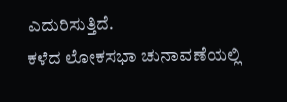ಎದುರಿಸುತ್ತಿದೆ.
ಕಳೆದ ಲೋಕಸಭಾ ಚುನಾವಣೆಯಲ್ಲಿ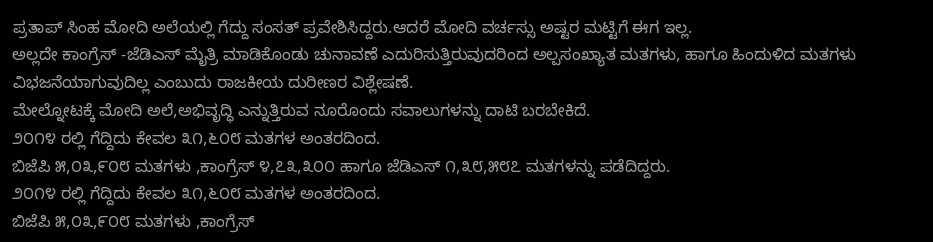ಪ್ರತಾಪ್ ಸಿಂಹ ಮೋದಿ ಅಲೆಯಲ್ಲಿ ಗೆದ್ದು ಸಂಸತ್ ಪ್ರವೇಶಿಸಿದ್ದರು.ಆದರೆ ಮೋದಿ ವರ್ಚಸ್ಸು ಅಷ್ಟರ ಮಟ್ಟಿಗೆ ಈಗ ಇಲ್ಲ.
ಅಲ್ಲದೇ ಕಾಂಗ್ರೆಸ್ -ಜೆಡಿಎಸ್ ಮೈತ್ರಿ ಮಾಡಿಕೊಂಡು ಚುನಾವಣೆ ಎದುರಿಸುತ್ತಿರುವುದರಿಂದ ಅಲ್ಪಸಂಖ್ಯಾತ ಮತಗಳು, ಹಾಗೂ ಹಿಂದುಳಿದ ಮತಗಳು ವಿಭಜನೆಯಾಗುವುದಿಲ್ಲ ಎಂಬುದು ರಾಜಕೀಯ ದುರೀಣರ ವಿಶ್ಲೇಷಣೆ.
ಮೇಲ್ನೋಟಕ್ಕೆ ಮೋದಿ ಅಲೆ,ಅಭಿವೃದ್ಧಿ ಎನ್ನುತ್ತಿರುವ ನೂರೊಂದು ಸವಾಲುಗಳನ್ನು ದಾಟಿ ಬರಬೇಕಿದೆ.
೨೦೧೪ ರಲ್ಲಿ ಗೆದ್ದಿದು ಕೇವಲ ೩೧,೬೦೮ ಮತಗಳ ಅಂತರದಿಂದ.
ಬಿಜೆಪಿ ೫,೦೩,೯೦೮ ಮತಗಳು ,ಕಾಂಗ್ರೆಸ್ ೪,೭೩,೩೦೦ ಹಾಗೂ ಜೆಡಿಎಸ್ ೧,೩೮,೫೮೭ ಮತಗಳನ್ನು ಪಡೆದಿದ್ದರು.
೨೦೧೪ ರಲ್ಲಿ ಗೆದ್ದಿದು ಕೇವಲ ೩೧,೬೦೮ ಮತಗಳ ಅಂತರದಿಂದ.
ಬಿಜೆಪಿ ೫,೦೩,೯೦೮ ಮತಗಳು ,ಕಾಂಗ್ರೆಸ್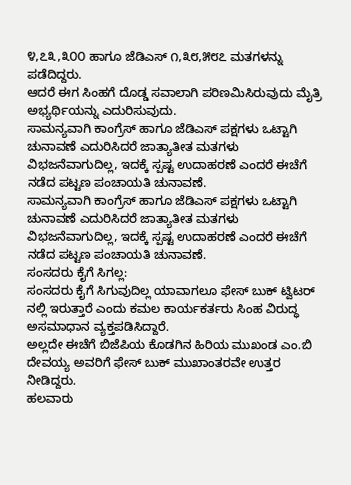೪,೭೩,೩೦೦ ಹಾಗೂ ಜೆಡಿಎಸ್ ೧,೩೮,೫೮೭ ಮತಗಳನ್ನು ಪಡೆದಿದ್ದರು.
ಆದರೆ ಈಗ ಸಿಂಹಗೆ ದೊಡ್ಡ ಸವಾಲಾಗಿ ಪರಿಣಮಿಸಿರುವುದು ಮೈತ್ರಿ ಅಭ್ಯರ್ಥಿಯನ್ನು ಎದುರಿಸುವುದು.
ಸಾಮನ್ಯವಾಗಿ ಕಾಂಗ್ರೆಸ್ ಹಾಗೂ ಜೆಡಿಎಸ್ ಪಕ್ಷಗಳು ಒಟ್ಟಾಗಿ ಚುನಾವಣೆ ಎದುರಿಸಿದರೆ ಜಾತ್ಯಾತೀತ ಮತಗಳು ವಿಭಜನೆವಾಗುದಿಲ್ಲ, ಇದಕ್ಕೆ ಸ್ಪಷ್ಟ ಉದಾಹರಣೆ ಎಂದರೆ ಈಚೆಗೆ ನಡೆದ ಪಟ್ಟಣ ಪಂಚಾಯತಿ ಚುನಾವಣೆ.
ಸಾಮನ್ಯವಾಗಿ ಕಾಂಗ್ರೆಸ್ ಹಾಗೂ ಜೆಡಿಎಸ್ ಪಕ್ಷಗಳು ಒಟ್ಟಾಗಿ ಚುನಾವಣೆ ಎದುರಿಸಿದರೆ ಜಾತ್ಯಾತೀತ ಮತಗಳು ವಿಭಜನೆವಾಗುದಿಲ್ಲ, ಇದಕ್ಕೆ ಸ್ಪಷ್ಟ ಉದಾಹರಣೆ ಎಂದರೆ ಈಚೆಗೆ ನಡೆದ ಪಟ್ಟಣ ಪಂಚಾಯತಿ ಚುನಾವಣೆ.
ಸಂಸದರು ಕೈಗೆ ಸಿಗಲ್ಲ:
ಸಂಸದರು ಕೈಗೆ ಸಿಗುವುದಿಲ್ಲ ಯಾವಾಗಲೂ ಫೇಸ್ ಬುಕ್ ಟ್ವಿಟರ್ ನಲ್ಲಿ ಇರುತ್ತಾರೆ ಎಂದು ಕಮಲ ಕಾರ್ಯಕರ್ತರು ಸಿಂಹ ವಿರುದ್ಧ ಅಸಮಾಧಾನ ವ್ಯಕ್ತಪಡಿಸಿದ್ದಾರೆ.
ಅಲ್ಲದೇ ಈಚೆಗೆ ಬಿಜೆಪಿಯ ಕೊಡಗಿನ ಹಿರಿಯ ಮುಖಂಡ ಎಂ.ಬಿ ದೇವಯ್ಯ ಅವರಿಗೆ ಫೇಸ್ ಬುಕ್ ಮುಖಾಂತರವೇ ಉತ್ತರ ನೀಡಿದ್ದರು.
ಹಲವಾರು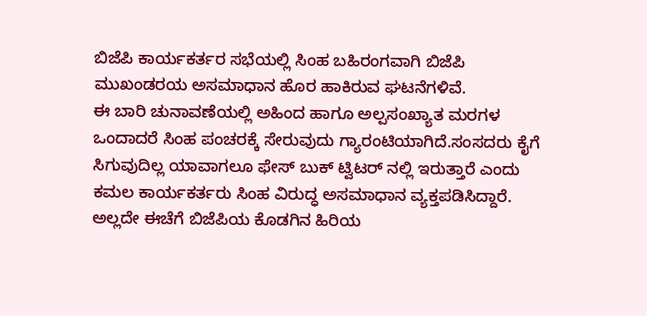ಬಿಜೆಪಿ ಕಾರ್ಯಕರ್ತರ ಸಭೆಯಲ್ಲಿ ಸಿಂಹ ಬಹಿರಂಗವಾಗಿ ಬಿಜೆಪಿ ಮುಖಂಡರಯ ಅಸಮಾಧಾನ ಹೊರ ಹಾಕಿರುವ ಘಟನೆಗಳಿವೆ.
ಈ ಬಾರಿ ಚುನಾವಣೆಯಲ್ಲಿ ಅಹಿಂದ ಹಾಗೂ ಅಲ್ಪಸಂಖ್ಯಾತ ಮರಗಳ ಒಂದಾದರೆ ಸಿಂಹ ಪಂಚರಕ್ಕೆ ಸೇರುವುದು ಗ್ಯಾರಂಟಿಯಾಗಿದೆ.ಸಂಸದರು ಕೈಗೆ ಸಿಗುವುದಿಲ್ಲ ಯಾವಾಗಲೂ ಫೇಸ್ ಬುಕ್ ಟ್ವಿಟರ್ ನಲ್ಲಿ ಇರುತ್ತಾರೆ ಎಂದು ಕಮಲ ಕಾರ್ಯಕರ್ತರು ಸಿಂಹ ವಿರುದ್ಧ ಅಸಮಾಧಾನ ವ್ಯಕ್ತಪಡಿಸಿದ್ದಾರೆ.
ಅಲ್ಲದೇ ಈಚೆಗೆ ಬಿಜೆಪಿಯ ಕೊಡಗಿನ ಹಿರಿಯ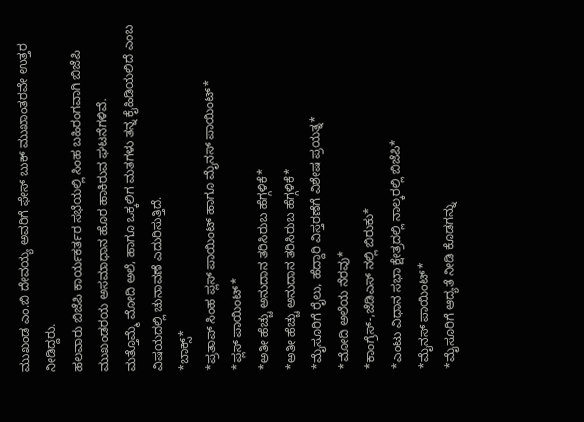ಮುಖಂಡ ಎಂ.ಬಿ ದೇವಯ್ಯ ಅವರಿಗೆ ಫೇಸ್ ಬುಕ್ ಮುಖಾಂತರವೇ ಉತ್ತರ ನೀಡಿದ್ದರು.
ಹಲವಾರು ಬಿಜೆಪಿ ಕಾರ್ಯಕರ್ತರ ಸಭೆಯಲ್ಲಿ ಸಿಂಹ ಬಹಿರಂಗವಾಗಿ ಬಿಜೆಪಿ ಮುಖಂಡರಯ ಅಸಮಾಧಾನ ಹೊರ ಹಾಕಿರುವ ಘಟನೆಗಳಿವೆ.
ಮತ್ತೊಮ್ಮೆ ಮೋದಿ ಅಲೆ, ಹಾಗೂ ಒಕ್ಕಲಿಗ ಮತಗಳು ತನ್ನ ಕೈಹಿಡಿಯಲಿದೆ ಎಂಬ ವಿಷಯದಲ್ಲಿ ಚುನಾವಣೆ ಎದುರಿಸುತ್ತಿದೆ.
*ಬಾಕ್ಸ್*
*ಪ್ರತಾಪ್ ಸಿಂಹ ಪ್ಲಸ್ ಪಾಯಿಂಟ್ ಹಾಗೂ ಮೈನಸ್ ಪಾಯಿಂಟ್*
*ಪ್ಲಸ್ ಪಾಯಿಂಟ್*
*ಅತೀ ಹೆಚ್ಚು ಅನುದಾನ ತರಿಸಿರುಬ ಹೆಗ್ಗಳಿಕೆ*
*ಅತೀ ಹೆಚ್ಚು ಅನುದಾನ ತರಿಸಿರುಬ ಹೆಗ್ಗಳಿಕೆ*
*ಮೈಸೂರಿಗೆ ರೈಲು, ಹೆದ್ದಾರಿ ವಿಸ್ತರಣೆಗೆ ವಿಶೇಷ ಪ್ರಯತ್ನ*
*ಮೋದಿ ಅಲೆಯ ನೆರವು*
*ಕಾಂಗ್ರೆಸ್-,ಜೆಡಿಎಸ್ ನಲ್ಲಿ ಬಿರುಕು*
*ಎಂಟು ವಿಧಾನ ಸಭಾ ಕ್ಷೇತ್ರದಲ್ಲಿ ನಾಲ್ಕರಲ್ಲಿ ಬಿಜೆಪಿ*
*ಮೈನಸ್ ಪಾಯಿಂಟ್*
*ಮೈಸೂರಿಗೆ ಆದ್ಯತೆ ನೀಡಿ ಕೊಡಗನ್ನು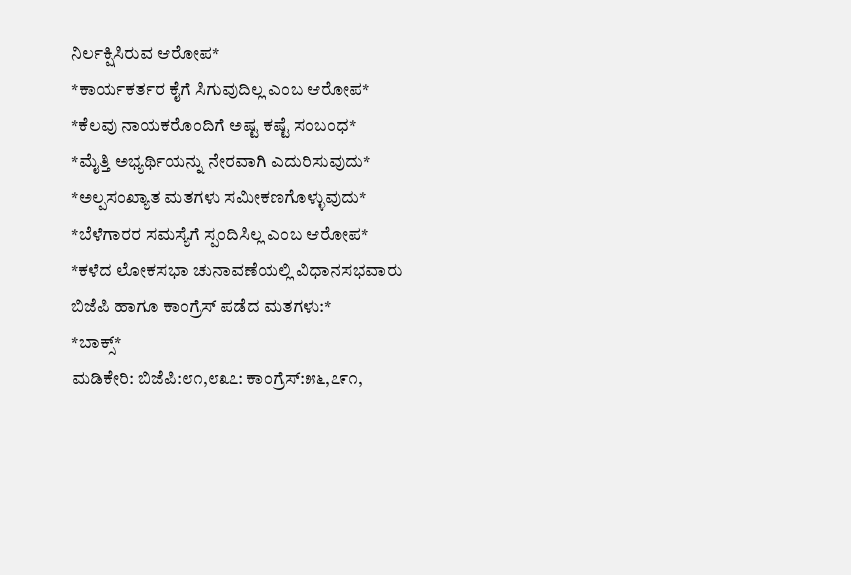ನಿರ್ಲಕ್ಷಿಸಿರುವ ಆರೋಪ*
*ಕಾರ್ಯಕರ್ತರ ಕೈಗೆ ಸಿಗುವುದಿಲ್ಲ ಎಂಬ ಆರೋಪ*
*ಕೆಲವು ನಾಯಕರೊಂದಿಗೆ ಅಷ್ಟ ಕಷ್ಟೆ ಸಂಬಂಧ*
*ಮೈತ್ತಿ ಅಭ್ಯರ್ಥಿಯನ್ನು ನೇರವಾಗಿ ಎದುರಿಸುವುದು*
*ಅಲ್ಪಸಂಖ್ಯಾತ ಮತಗಳು ಸಮೀಕಣಗೊಳ್ಳುವುದು*
*ಬೆಳೆಗಾರರ ಸಮಸ್ಯೆಗೆ ಸ್ಪಂದಿಸಿಲ್ಲ ಎಂಬ ಆರೋಪ*
*ಕಳೆದ ಲೋಕಸಭಾ ಚುನಾವಣೆಯಲ್ಲಿ ವಿಧಾನಸಭವಾರು ಬಿಜೆಪಿ ಹಾಗೂ ಕಾಂಗ್ರೆಸ್ ಪಡೆದ ಮತಗಳು:*
*ಬಾಕ್ಸ್*
ಮಡಿಕೇರಿ: ಬಿಜೆಪಿ:೮೧,೮೩೭: ಕಾಂಗ್ರೆಸ್:೫೬,೭೯೧,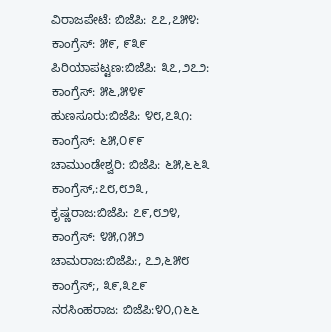ವಿರಾಜಪೇಟೆ: ಬಿಜೆಪಿ: ೭೭,೭೫೪:
ಕಾಂಗ್ರೆಸ್: ೫೯, ೯೩೯
ಪಿರಿಯಾಪಟ್ಟಣ:ಬಿಜೆಪಿ: ೩೭,೨೭೨:
ಕಾಂಗ್ರೆಸ್: ೫೬,೫೪೯
ಹುಣಸೂರು:ಬಿಜೆಪಿ: ೪೮,೭೩೧:
ಕಾಂಗ್ರೆಸ್: ೬೫,೦೯೯
ಚಾಮುಂಡೇಶ್ವರಿ: ಬಿಜೆಪಿ: ೬೫,೬೬೩
ಕಾಂಗ್ರೆಸ್,:೭೮,೮೨೩,
ಕೃಷ್ಣರಾಜ:ಬಿಜೆಪಿ: ೭೯,೮೨೪,
ಕಾಂಗ್ರೆಸ್: ೪೫,೧೫೨
ಚಾಮರಾಜ:ಬಿಜೆಪಿ:, ೭೨,೬೫೮
ಕಾಂಗ್ರೆಸ್;, ೩೯,೩೭೯
ನರಸಿಂಹರಾಜ: ಬಿಜೆಪಿ:೪೦,೧೬೬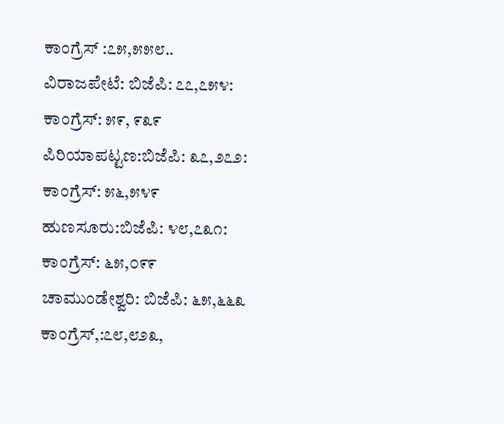ಕಾಂಗ್ರೆಸ್ :೭೫,೫೫೮..
ವಿರಾಜಪೇಟೆ: ಬಿಜೆಪಿ: ೭೭,೭೫೪:
ಕಾಂಗ್ರೆಸ್: ೫೯, ೯೩೯
ಪಿರಿಯಾಪಟ್ಟಣ:ಬಿಜೆಪಿ: ೩೭,೨೭೨:
ಕಾಂಗ್ರೆಸ್: ೫೬,೫೪೯
ಹುಣಸೂರು:ಬಿಜೆಪಿ: ೪೮,೭೩೧:
ಕಾಂಗ್ರೆಸ್: ೬೫,೦೯೯
ಚಾಮುಂಡೇಶ್ವರಿ: ಬಿಜೆಪಿ: ೬೫,೬೬೩
ಕಾಂಗ್ರೆಸ್,:೭೮,೮೨೩,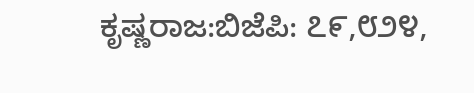ಕೃಷ್ಣರಾಜ:ಬಿಜೆಪಿ: ೭೯,೮೨೪,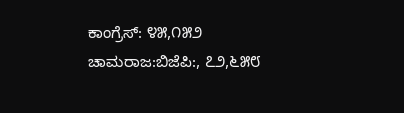ಕಾಂಗ್ರೆಸ್: ೪೫,೧೫೨
ಚಾಮರಾಜ:ಬಿಜೆಪಿ:, ೭೨,೬೫೮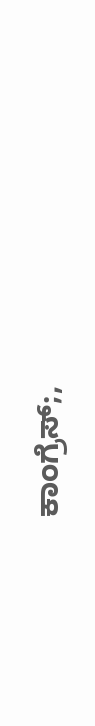ಕಾಂಗ್ರೆಸ್;,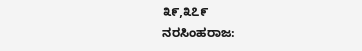೩೯,೩೭೯
ನರಸಿಂಹರಾಜ: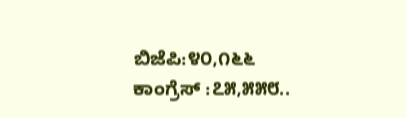ಬಿಜೆಪಿ:೪೦,೧೬೬
ಕಾಂಗ್ರೆಸ್ :೭೫,೫೫೮..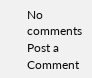No comments
Post a Comment